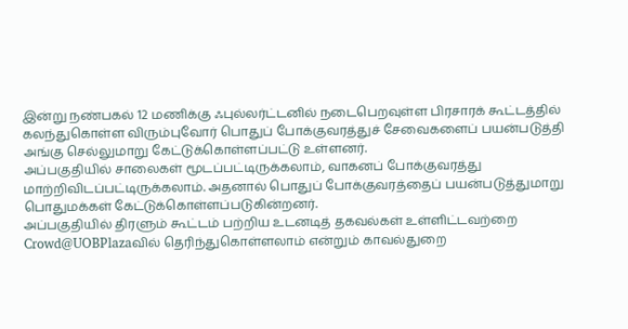இன்று நண்பகல் 12 மணிக்கு ஃபுல்லர்ட்டனில் நடைபெறவுள்ள பிரசாரக் கூட்டத்தில் கலந்துகொள்ள விரும்புவோர் பொதுப் போக்குவரத்துச் சேவைகளைப் பயன்படுத்தி அங்கு செல்லுமாறு கேட்டுக்கொள்ளப்பட்டு உள்ளனர்.
அப்பகுதியில் சாலைகள் மூடப்பட்டிருக்கலாம், வாகனப் போக்குவரத்து மாற்றிவிடப்பட்டிருக்கலாம். அதனால் பொதுப் போக்குவரத்தைப் பயன்படுத்துமாறு பொதுமக்கள் கேட்டுக்கொள்ளப்படுகின்றனர்.
அப்பகுதியில் திரளும் கூட்டம் பற்றிய உடனடித் தகவல்கள் உள்ளிட்டவற்றை Crowd@UOBPlazaவில் தெரிந்துகொள்ளலாம் என்றும் காவல்துறை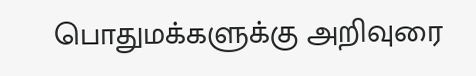பொதுமக்களுக்கு அறிவுரை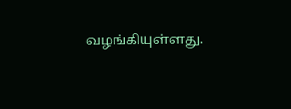வழங்கியுள்ளது.